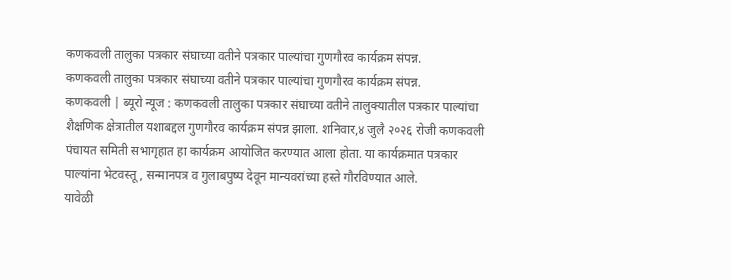कणकवली तालुका पत्रकार संघाच्या वतीने पत्रकार पाल्यांचा गुणगौरव कार्यक्रम संपन्न.
कणकवली तालुका पत्रकार संघाच्या वतीने पत्रकार पाल्यांचा गुणगौरव कार्यक्रम संपन्न.
कणकवली | ब्यूरो न्यूज : कणकवली तालुका पत्रकार संघाच्या वतीने तालुक्यातील पत्रकार पाल्यांचा शैक्षणिक क्षेत्रातील यशाबद्दल गुणगौरव कार्यक्रम संपन्न झाला. शनिवार,४ जुलै २०२६ रोजी कणकवली पंचायत समिती सभागृहात हा कार्यक्रम आयोजित करण्यात आला होता. या कार्यक्रमात पत्रकार पाल्यांना भेटवस्तू, सन्मानपत्र व गुलाबपुष्प देवून मान्यवरांच्या हस्ते गौरविण्यात आले.
यावेळी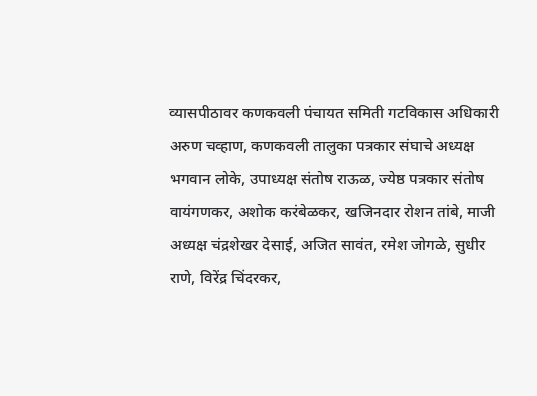व्यासपीठावर कणकवली पंचायत समिती गटविकास अधिकारी अरुण चव्हाण, कणकवली तालुका पत्रकार संघाचे अध्यक्ष भगवान लोके, उपाध्यक्ष संतोष राऊळ, ज्येष्ठ पत्रकार संतोष वायंगणकर, अशोक करंबेळकर, खजिनदार रोशन तांबे, माजी अध्यक्ष चंद्रशेखर देसाई, अजित सावंत, रमेश जोगळे, सुधीर राणे, विरेंद्र चिंदरकर,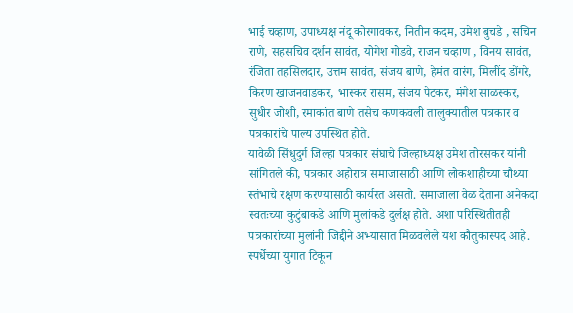भाई चव्हाण, उपाध्यक्ष नंदू कोरगावकर, नितीन कदम, उमेश बुचडे , सचिन राणे, सहसचिव दर्शन सावंत, योगेश गोडवे, राजन चव्हाण , विनय सावंत, रंजिता तहसिलदार, उत्तम सावंत, संजय बाणे, हेमंत वारंग, मिलींद डोंगरे, किरण खाजनवाडकर, भास्कर रासम, संजय पेटकर, मंगेश साळस्कर, सुधीर जोशी, रमाकांत बाणे तसेच कणकवली तालुक्यातील पत्रकार व पत्रकारांचे पाल्य उपस्थित होते.
यावेळी सिंधुदुर्ग जिल्हा पत्रकार संघाचे जिल्हाध्यक्ष उमेश तोरसकर यांनी सांगितले की, पत्रकार अहोरात्र समाजासाठी आणि लोकशाहीच्या चौथ्या स्तंभाचे रक्षण करण्यासाठी कार्यरत असतो. समाजाला वेळ देताना अनेकदा स्वतःच्या कुटुंबाकडे आणि मुलांकडे दुर्लक्ष होते. अशा परिस्थितीतही पत्रकारांच्या मुलांनी जिद्दीने अभ्यासात मिळवलेले यश कौतुकास्पद आहे. स्पर्धेच्या युगात टिकून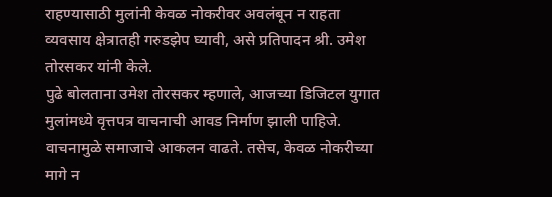राहण्यासाठी मुलांनी केवळ नोकरीवर अवलंबून न राहता व्यवसाय क्षेत्रातही गरुडझेप घ्यावी, असे प्रतिपादन श्री. उमेश तोरसकर यांनी केले.
पुढे बोलताना उमेश तोरसकर म्हणाले, आजच्या डिजिटल युगात मुलांमध्ये वृत्तपत्र वाचनाची आवड निर्माण झाली पाहिजे. वाचनामुळे समाजाचे आकलन वाढते. तसेच, केवळ नोकरीच्या मागे न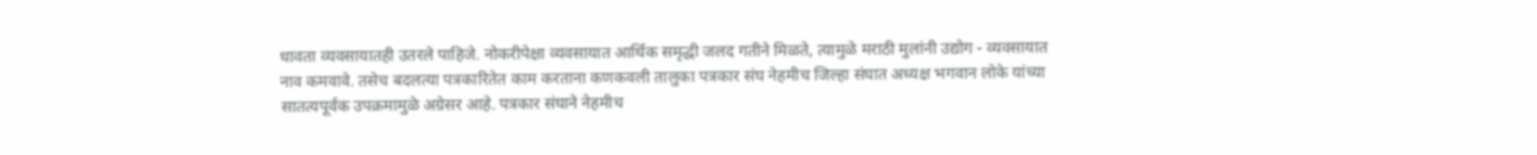धावता व्यवसायातही उतरले पाहिजे. नोकरीपेक्षा व्यवसायात आर्थिक समृद्धी जलद गतीने मिळते, त्यामुळे मराठी मुलांनी उद्योग - व्यवसायात नाव कमवावे. तसेच बदलत्या पत्रकारितेत काम करताना कणकवली तालुका पत्रकार संघ नेहमीच जिल्हा संघात अध्यक्ष भगवान लोके यांच्या सातत्यपूर्वक उपक्रमामुळे अग्रेसर आहे. पत्रकार संघाने नेहमीच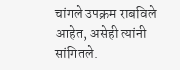चांगले उपक्रम राबविले आहेत, असेही त्यांनी सांगितले.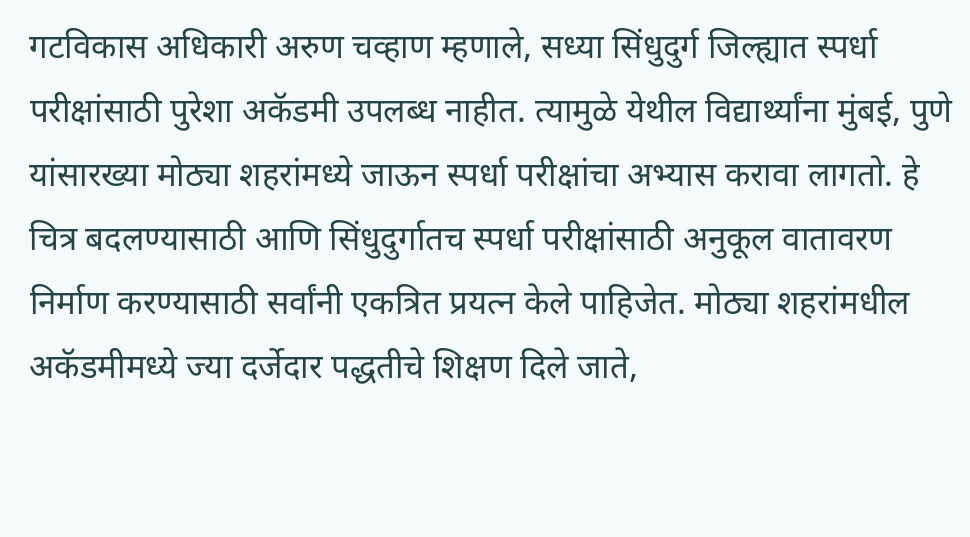गटविकास अधिकारी अरुण चव्हाण म्हणाले, सध्या सिंधुदुर्ग जिल्ह्यात स्पर्धा परीक्षांसाठी पुरेशा अकॅडमी उपलब्ध नाहीत. त्यामुळे येथील विद्यार्थ्यांना मुंबई, पुणे यांसारख्या मोठ्या शहरांमध्ये जाऊन स्पर्धा परीक्षांचा अभ्यास करावा लागतो. हे चित्र बदलण्यासाठी आणि सिंधुदुर्गातच स्पर्धा परीक्षांसाठी अनुकूल वातावरण निर्माण करण्यासाठी सर्वांनी एकत्रित प्रयत्न केले पाहिजेत. मोठ्या शहरांमधील अकॅडमीमध्ये ज्या दर्जेदार पद्धतीचे शिक्षण दिले जाते,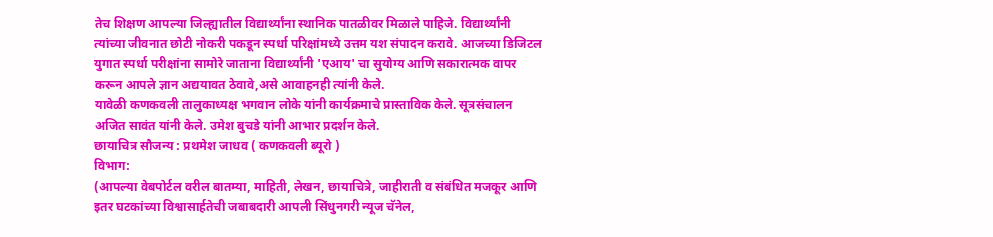तेच शिक्षण आपल्या जिल्ह्यातील विद्यार्थ्यांना स्थानिक पातळीवर मिळाले पाहिजे. विद्यार्थ्यांनी त्यांच्या जीवनात छोटी नोकरी पकडून स्पर्धा परिक्षांमध्ये उत्तम यश संपादन करावे. आजच्या डिजिटल युगात स्पर्धा परीक्षांना सामोरे जाताना विद्यार्थ्यांनी 'एआय' चा सुयोग्य आणि सकारात्मक वापर करून आपले ज्ञान अद्ययावत ठेवावे,असे आवाहनही त्यांनी केले.
यावेळी कणकवली तालुकाध्यक्ष भगवान लोके यांनी कार्यक्रमाचे प्रास्ताविक केले. सूत्रसंचालन अजित सावंत यांनी केले. उमेश बुचडे यांनी आभार प्रदर्शन केले.
छायाचित्र सौजन्य : प्रथमेश जाधव ( कणकवली ब्यूरो )
विभाग:
(आपल्या वेबपोर्टल वरील बातम्या, माहिती, लेखन, छायाचित्रे, जाहीराती व संबंधित मजकूर आणि इतर घटकांच्या विश्वासार्हतेची जबाबदारी आपली सिंधुनगरी न्यूज चॅनेल,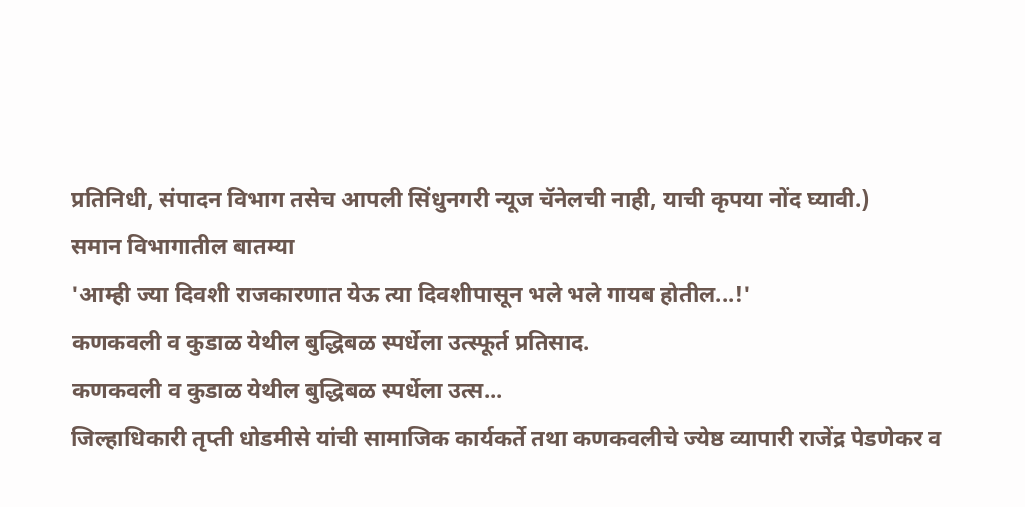प्रतिनिधी, संपादन विभाग तसेच आपली सिंधुनगरी न्यूज चॅनेलची नाही, याची कृपया नोंद घ्यावी.)
समान विभागातील बातम्या
'आम्ही ज्या दिवशी राजकारणात येऊ त्या दिवशीपासून भले भले गायब होतील...!'
कणकवली व कुडाळ येथील बुद्धिबळ स्पर्धेला उत्स्फूर्त प्रतिसाद.
कणकवली व कुडाळ येथील बुद्धिबळ स्पर्धेला उत्स...
जिल्हाधिकारी तृप्ती धोडमीसे यांची सामाजिक कार्यकर्ते तथा कणकवलीचे ज्येष्ठ व्यापारी राजेंद्र पेडणेकर व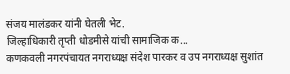संजय मालंडकर यांनी घेतली भेट.
जिल्हाधिकारी तृप्ती धोडमीसे यांची सामाजिक क...
कणकवली नगरपंचायत नगराध्यक्ष संदेश पारकर व उप नगराध्यक्ष सुशांत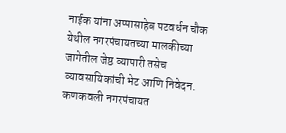नाईक यांना अप्पासाहेब पटवर्धन चौक येथील नगरपंचायतच्या मालकीच्या जागेतील जेष्ठ व्यापारी तसेच व्यावसायिकांची भेट आणि निवेदन.
कणकवली नगरपंचायत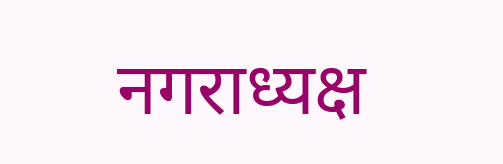नगराध्यक्ष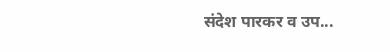संदेश पारकर व उप...